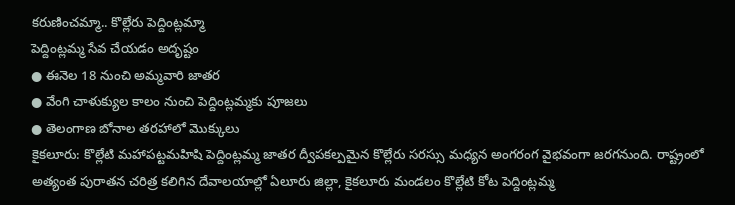కరుణించమ్మా.. కొల్లేరు పెద్దింట్లమ్మా
పెద్దింట్లమ్మ సేవ చేయడం అదృష్టం
● ఈనెల 18 నుంచి అమ్మవారి జాతర
● వేంగి చాళుక్యుల కాలం నుంచి పెద్దింట్లమ్మకు పూజలు
● తెలంగాణ బోనాల తరహాలో మొక్కులు
కైకలూరు: కొల్లేటి మహాపట్టమహిషి పెద్దింట్లమ్మ జాతర ద్వీపకల్పమైన కొల్లేరు సరస్సు మధ్యన అంగరంగ వైభవంగా జరగనుంది. రాష్ట్రంలో అత్యంత పురాతన చరిత్ర కలిగిన దేవాలయాల్లో ఏలూరు జిల్లా, కైకలూరు మండలం కొల్లేటి కోట పెద్దింట్లమ్మ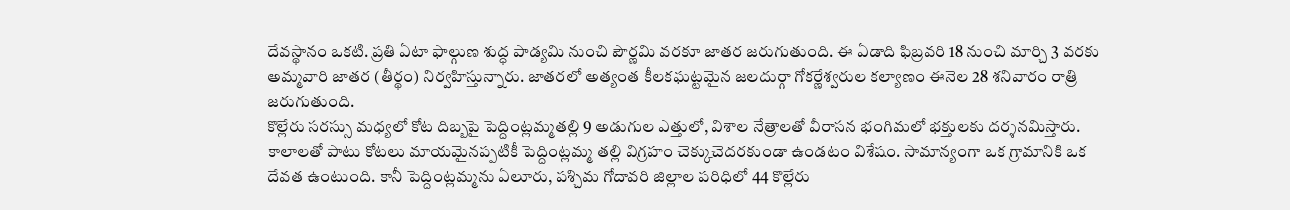దేవస్థానం ఒకటి. ప్రతి ఏటా ఫాల్గుణ శుద్ధ పాడ్యమి నుంచి పౌర్ణమి వరకూ జాతర జరుగుతుంది. ఈ ఏడాది ఫిబ్రవరి 18 నుంచి మార్చి 3 వరకు అమ్మవారి జాతర (తీర్థం) నిర్వహిస్తున్నారు. జాతరలో అత్యంత కీలకఘట్టమైన జలదుర్గా గోకర్ణేశ్వరుల కల్యాణం ఈనెల 28 శనివారం రాత్రి జరుగుతుంది.
కొల్లేరు సరస్సు మధ్యలో కోట దిబ్బపై పెద్దింట్లమ్మతల్లి 9 అడుగుల ఎత్తులో, విశాల నేత్రాలతో వీరాసన భంగిమలో భక్తులకు దర్శనమిస్తారు. కాలాలతో పాటు కోటలు మాయమైనప్పటికీ పెద్దింట్లమ్మ తల్లి విగ్రహం చెక్కుచెదరకుండా ఉండటం విశేషం. సామాన్యంగా ఒక గ్రామానికి ఒక దేవత ఉంటుంది. కానీ పెద్దింట్లమ్మను ఏలూరు, పశ్చిమ గోదావరి జిల్లాల పరిధిలో 44 కొల్లేరు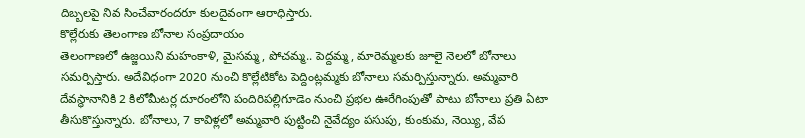దిబ్బలపై నివ సించేవారందరూ కులదైవంగా ఆరాధిస్తారు.
కొల్లేరుకు తెలంగాణ బోనాల సంప్రదాయం
తెలంగాణలో ఉజ్జయిని మహంకాళి, మైసమ్మ, పోచమ్మ.. పెద్దమ్మ, మారెమ్మలకు జూలై నెలలో బోనాలు సమర్పిస్తారు. అదేవిధంగా 2020 నుంచి కొల్లేటికోట పెద్దింట్లమ్మకు బోనాలు సమర్పిస్తున్నారు. అమ్మవారి దేవస్థానానికి 2 కిలోమీటర్ల దూరంలోని పందిరిపల్లిగూడెం నుంచి ప్రభల ఊరేగింపుతో పాటు బోనాలు ప్రతి ఏటా తీసుకొస్తున్నారు. బోనాలు, 7 కావిళ్లలో అమ్మవారి పుట్టించి నైవేద్యం పసుపు, కుంకుమ, నెయ్యి, వేప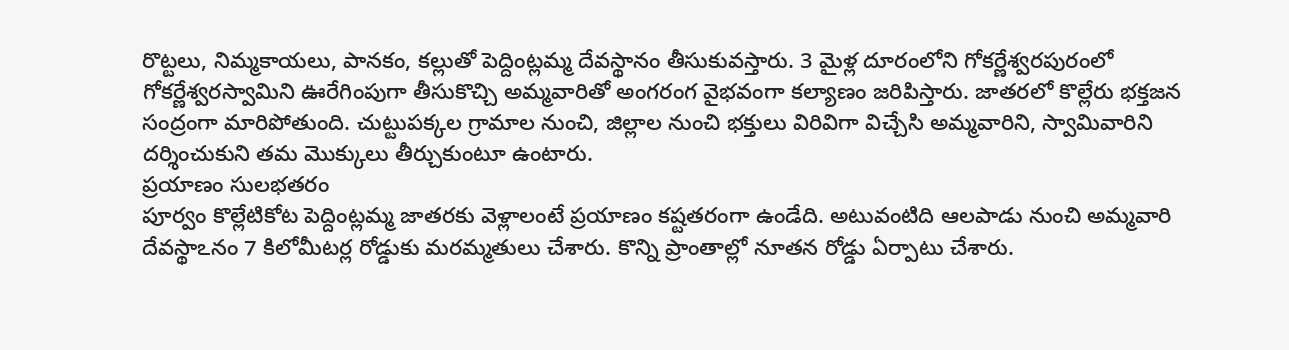రొట్టలు, నిమ్మకాయలు, పానకం, కల్లుతో పెద్దింట్లమ్మ దేవస్థానం తీసుకువస్తారు. 3 మైళ్ల దూరంలోని గోకర్ణేశ్వరపురంలో గోకర్ణేశ్వరస్వామిని ఊరేగింపుగా తీసుకొచ్చి అమ్మవారితో అంగరంగ వైభవంగా కల్యాణం జరిపిస్తారు. జాతరలో కొల్లేరు భక్తజన సంద్రంగా మారిపోతుంది. చుట్టుపక్కల గ్రామాల నుంచి, జిల్లాల నుంచి భక్తులు విరివిగా విచ్చేసి అమ్మవారిని, స్వామివారిని దర్శించుకుని తమ మొక్కులు తీర్చుకుంటూ ఉంటారు.
ప్రయాణం సులభతరం
పూర్వం కొల్లేటికోట పెద్దింట్లమ్మ జాతరకు వెళ్లాలంటే ప్రయాణం కష్టతరంగా ఉండేది. అటువంటిది ఆలపాడు నుంచి అమ్మవారి దేవస్థాఽనం 7 కిలోమీటర్ల రోడ్డుకు మరమ్మతులు చేశారు. కొన్ని ప్రాంతాల్లో నూతన రోడ్డు ఏర్పాటు చేశారు.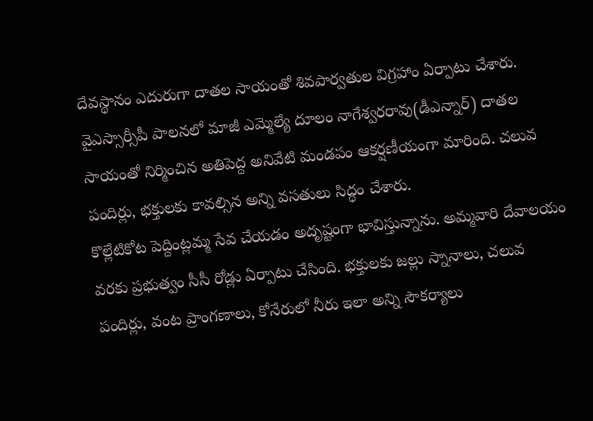దేవస్థానం ఎదురుగా దాతల సాయంతో శివపార్వతుల విగ్రహాం ఏర్పాటు చేశారు. వైఎస్సార్సీపీ పాలనలో మాజీ ఎమ్మెల్యే దూలం నాగేశ్వరరావు(డీఎన్నార్) దాతల సాయంతో నిర్మించిన అతిపెద్ద అనివేటి మండపం ఆకర్షణీయంగా మారింది. చలువ పందిర్లు, భక్తులకు కావల్సిన అన్ని వసతులు సిద్ధం చేశారు.
కొల్లేటికోట పెద్దింట్లమ్మ సేవ చేయడం అదృష్టంగా భావిస్తున్నాను. అమ్మవారి దేవాలయం వరకు ప్రభుత్వం సీసీ రోడ్లు ఏర్పాటు చేసింది. భక్తులకు జల్లు స్నానాలు, చలువ పందిర్లు, వంట ప్రాంగణాలు, కోనేరులో నీరు ఇలా అన్ని సౌకర్యాలు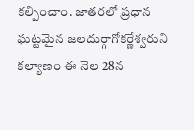కల్పించాం. జాతరలో ప్రధాన ఘట్టమైన జలదుర్గాగోకర్ణేశ్వరుని కల్యాణం ఈ నెల 28న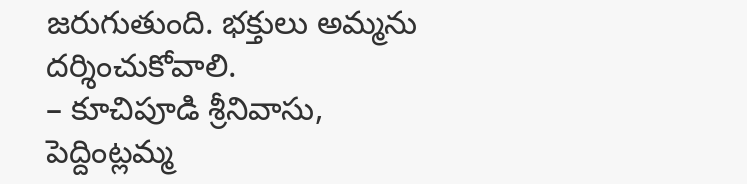జరుగుతుంది. భక్తులు అమ్మను దర్శించుకోవాలి.
– కూచిపూడి శ్రీనివాసు,
పెద్దింట్లమ్మ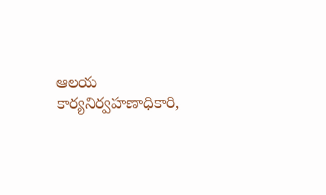ఆలయ కార్యనిర్వహణాధికారి,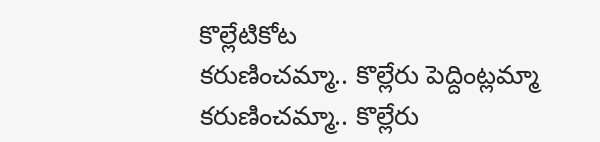కొల్లేటికోట
కరుణించమ్మా.. కొల్లేరు పెద్దింట్లమ్మా
కరుణించమ్మా.. కొల్లేరు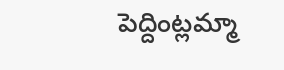పెద్దింట్లమ్మా